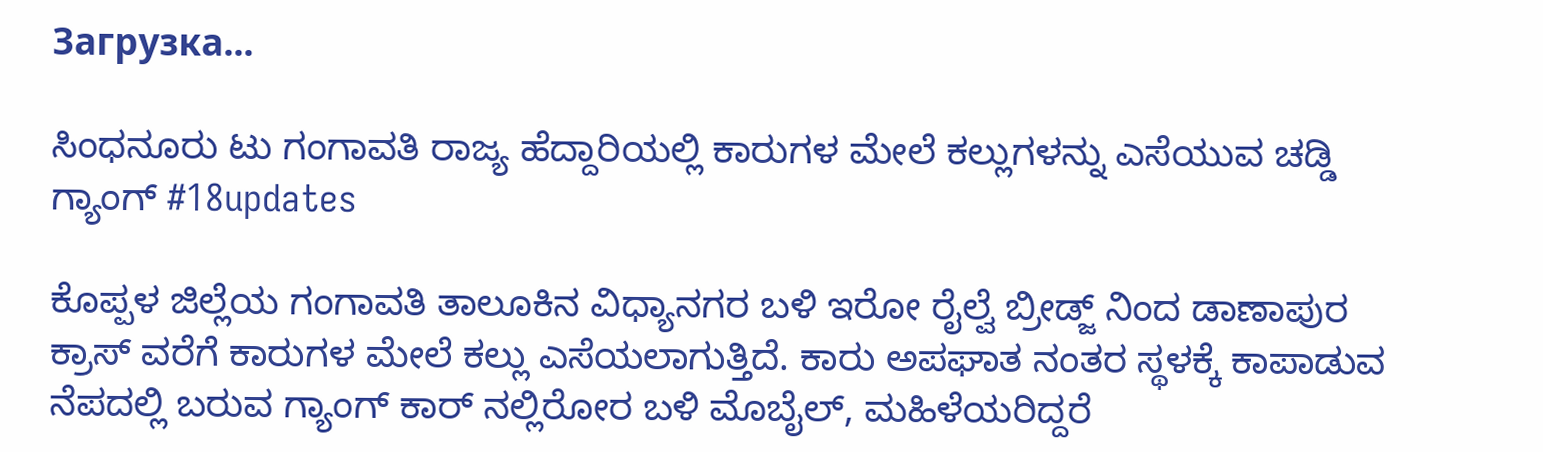Загрузка...

ಸಿಂಧನೂರು ಟು ಗಂಗಾವತಿ ರಾಜ್ಯ ಹೆದ್ದಾರಿಯಲ್ಲಿ ಕಾರುಗಳ ಮೇಲೆ ಕಲ್ಲುಗಳನ್ನು ಎಸೆಯುವ ಚಡ್ಡಿ ಗ್ಯಾಂಗ್ #18updates

ಕೊಪ್ಪಳ ಜಿಲ್ಲೆಯ ಗಂಗಾವತಿ ತಾಲೂಕಿನ ವಿಧ್ಯಾನಗರ ಬಳಿ ಇರೋ ರೈಲ್ವೆ ಬ್ರೀಡ್ಜ್ ನಿಂದ ಡಾಣಾಪುರ ಕ್ರಾಸ್ ವರೆಗೆ ಕಾರುಗಳ ಮೇಲೆ ಕಲ್ಲು ಎಸೆಯಲಾಗುತ್ತಿದೆ. ಕಾರು ಅಪಘಾತ ನಂತರ ಸ್ಥಳಕ್ಕೆ ಕಾಪಾಡುವ ನೆಪದಲ್ಲಿ ಬರುವ ಗ್ಯಾಂಗ್ ಕಾರ್ ನಲ್ಲಿರೋರ ಬಳಿ ಮೊಬೈಲ್, ಮಹಿಳೆಯರಿದ್ದರೆ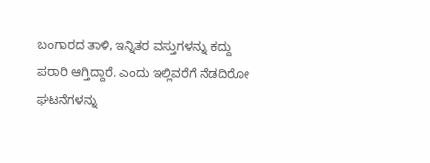ಬಂಗಾರದ ತಾಳಿ, ಇನ್ನಿತರ ವಸ್ತುಗಳನ್ನು ಕದ್ದು ಪರಾರಿ ಆಗ್ತಿದ್ದಾರೆ. ಎಂದು ಇಲ್ಲಿವರೆಗೆ ನೆಡದಿರೋ ಘಟನೆಗಳನ್ನು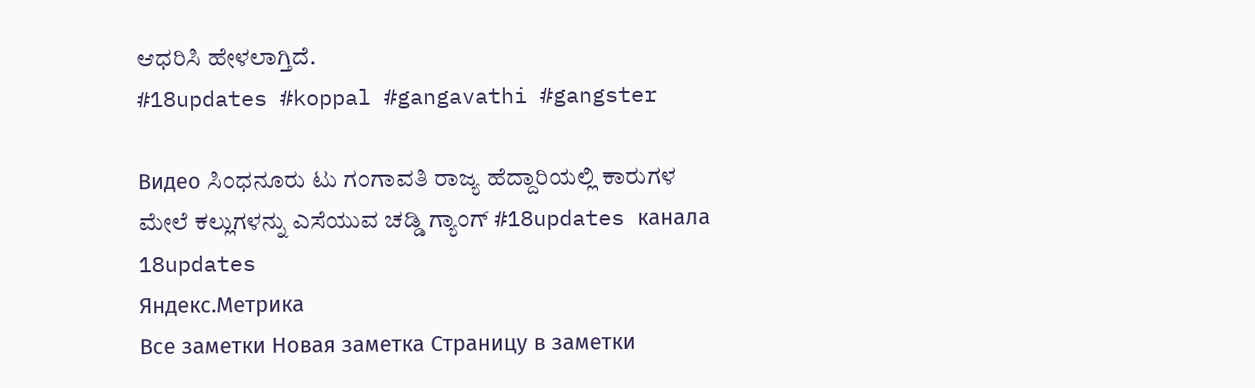ಆಧರಿಸಿ ಹೇಳಲಾಗ್ತಿದೆ.
#18updates #koppal #gangavathi #gangster

Видео ಸಿಂಧನೂರು ಟು ಗಂಗಾವತಿ ರಾಜ್ಯ ಹೆದ್ದಾರಿಯಲ್ಲಿ ಕಾರುಗಳ ಮೇಲೆ ಕಲ್ಲುಗಳನ್ನು ಎಸೆಯುವ ಚಡ್ಡಿ ಗ್ಯಾಂಗ್ #18updates канала 18updates
Яндекс.Метрика
Все заметки Новая заметка Страницу в заметки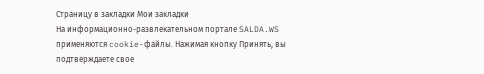Страницу в закладки Мои закладки
На информационно-развлекательном портале SALDA.WS применяются cookie-файлы. Нажимая кнопку Принять, вы подтверждаете свое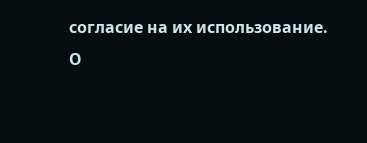согласие на их использование.
О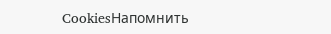CookiesНапомнить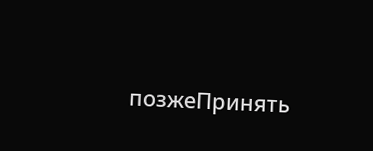позжеПринять